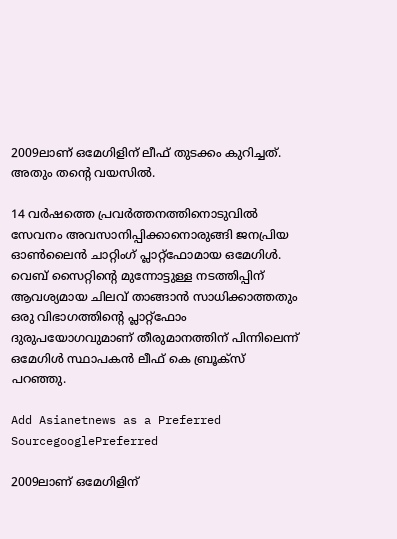2009ലാണ് ഒമേഗിളിന് ലീഫ് തുടക്കം കുറിച്ചത്. അതും തന്റെ വയസില്‍.

14 വര്‍ഷത്തെ പ്രവര്‍ത്തനത്തിനൊടുവില്‍ സേവനം അവസാനിപ്പിക്കാനൊരുങ്ങി ജനപ്രിയ ഓണ്‍ലൈന്‍ ചാറ്റിംഗ് പ്ലാറ്റ്‌ഫോമായ ഒമേഗിള്‍. വെബ് സൈറ്റിന്റെ മുന്നോട്ടുള്ള നടത്തിപ്പിന് ആവശ്യമായ ചിലവ് താങ്ങാന്‍ സാധിക്കാത്തതും ഒരു വിഭാഗത്തിന്റെ പ്ലാറ്റ്ഫോം ദുരുപയോഗവുമാണ് തീരുമാനത്തിന് പിന്നിലെന്ന് ഒമേഗിള്‍ സ്ഥാപകന്‍ ലീഫ് കെ ബ്രൂക്‌സ് പറഞ്ഞു.

Add Asianetnews as a Preferred SourcegooglePreferred

2009ലാണ് ഒമേഗിളിന്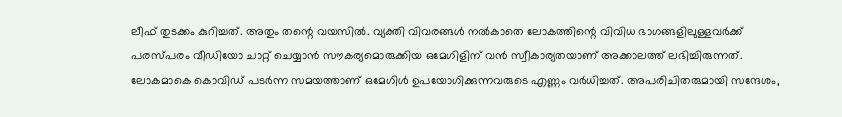ലീഫ് തുടക്കം കുറിച്ചത്. അതും തന്റെ വയസില്‍. വ്യക്തി വിവരങ്ങള്‍ നല്‍കാതെ ലോകത്തിന്റെ വിവിധ ഭാഗങ്ങളിലുള്ളവര്‍ക്ക് പരസ്പരം വീഡിയോ ചാറ്റ് ചെയ്യാന്‍ സൗകര്യമൊരുക്കിയ ഒമേഗിളിന് വന്‍ സ്വീകാര്യതയാണ് അക്കാലത്ത് ലഭിച്ചിരുന്നത്. ലോകമാകെ കൊവിഡ് പടര്‍ന്ന സമയത്താണ് ഒമേഗിള്‍ ഉപയോഗിക്കുന്നവരുടെ എണ്ണം വര്‍ധിച്ചത്. അപരിചിതരുമായി സന്ദേശം,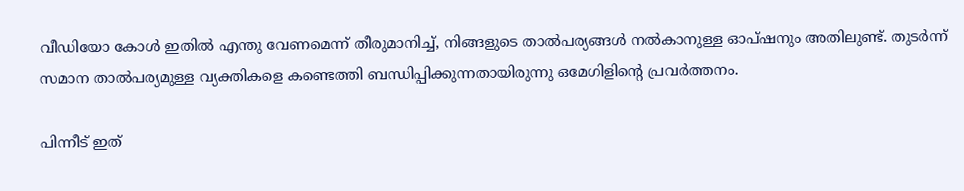വീഡിയോ കോള്‍ ഇതിൽ എന്തു വേണമെന്ന് തീരുമാനിച്ച്, നിങ്ങളുടെ താല്‍പര്യങ്ങള്‍ നല്‍കാനുള്ള ഓപ്ഷനും അതിലുണ്ട്. തുടര്‍ന്ന് സമാന താല്‍പര്യമുള്ള വ്യക്തികളെ കണ്ടെത്തി ബന്ധിപ്പിക്കുന്നതായിരുന്നു ഒമേഗിളിന്റെ പ്രവര്‍ത്തനം.

പിന്നീട് ഇത്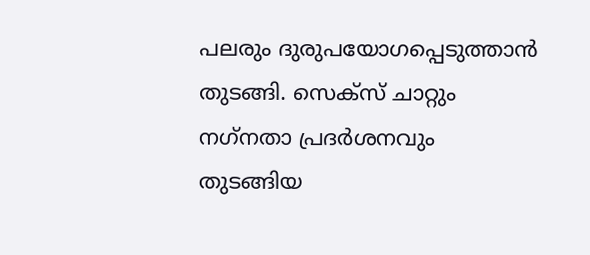പലരും ദുരുപയോഗപ്പെടുത്താന്‍ തുടങ്ങി. സെക്‌സ് ചാറ്റും നഗ്‌നതാ പ്രദര്‍ശനവും തുടങ്ങിയ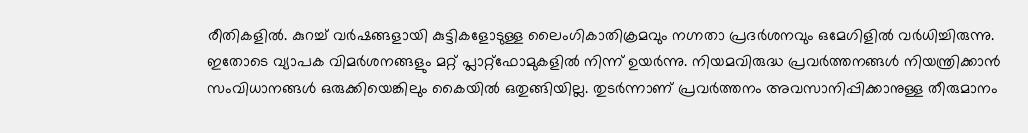രീതികളില്‍. കുറച്ച് വര്‍ഷങ്ങളായി കുട്ടികളോടുള്ള ലൈംഗികാതിക്രമവും നഗ്നതാ പ്രദര്‍ശനവും ഒമേഗിളില്‍ വര്‍ധിച്ചിരുന്നു. ഇതോടെ വ്യാപക വിമര്‍ശനങ്ങളും മറ്റ് പ്ലാറ്റ്‌ഫോമുകളില്‍ നിന്ന് ഉയര്‍ന്നു. നിയമവിരുദ്ധ പ്രവര്‍ത്തനങ്ങള്‍ നിയന്ത്രിക്കാന്‍ സംവിധാനങ്ങള്‍ ഒരുക്കിയെങ്കിലും കൈയില്‍ ഒതുങ്ങിയില്ല. തുടര്‍ന്നാണ് പ്രവര്‍ത്തനം അവസാനിപ്പിക്കാനുള്ള തീരുമാനം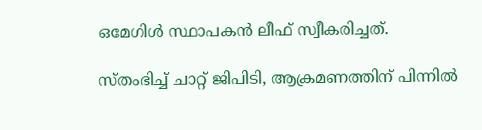ഒമേഗിള്‍ സ്ഥാപകന്‍ ലീഫ് സ്വീകരിച്ചത്.

സ്തംഭിച്ച് ചാറ്റ് ജിപിടി, ആക്രമണത്തിന് പിന്നില്‍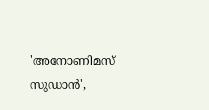'അനോണിമസ് സുഡാന്‍',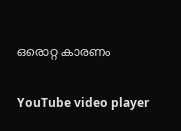ഒരൊറ്റ കാരണം

YouTube video player